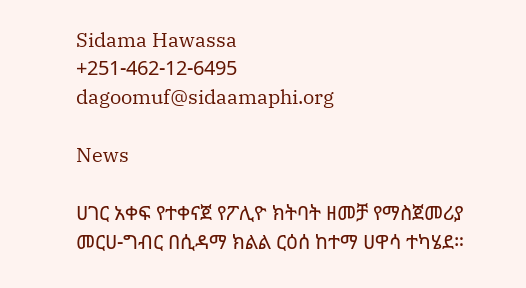Sidama Hawassa
+251-462-12-6495
dagoomuf@sidaamaphi.org

News

ሀገር አቀፍ የተቀናጀ የፖሊዮ ክትባት ዘመቻ የማስጀመሪያ መርሀ-ግብር በሲዳማ ክልል ርዕሰ ከተማ ሀዋሳ ተካሄደ።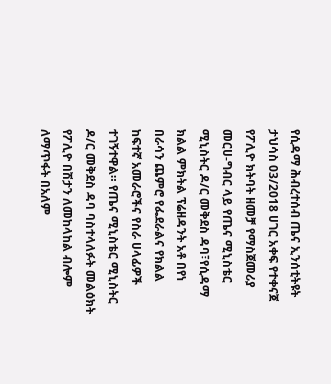የሲዳማ ሕብረተሰብ ጤና ኢንሰቲትዩት ታህሳስ 03/2018 ሀገር አቀፍ የተቀናጀ የፖሊዮ ክትባት ዘመቻ የማስጀመሪያ መርሀ-ግብር ላይ የጤና ሚኒስቴር ሚኒስትር ዶ/ር መቅደስ ዳባ፣የሲዳማ ክልል ምክትል ፕሬዘዳንት አቶ በየነ በራሳን ጨምሮ የፌደራልና የክልል ከፍተኛ አመራሮችና የስራ ሀላፊዎች ተገኝተዋል። የጤና ሚኒስቴር ሚኒስትር ዶ/ር መቅደስ ዳባ ባስተላለፉት መልዕክት የፖሊዮ በሽታን ለመከላከል ብሎም ለማጥፋት በአለም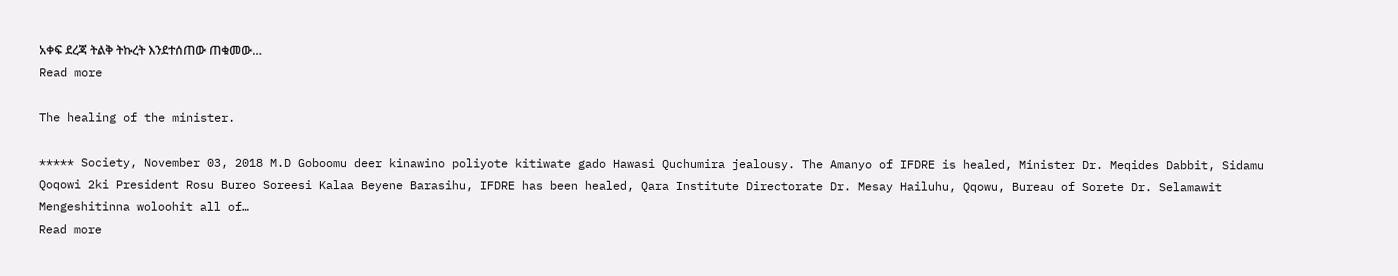አቀፍ ደረጃ ትልቅ ትኩረት እንደተሰጠው ጠቁመው…
Read more

The healing of the minister.

***** Society, November 03, 2018 M.D Goboomu deer kinawino poliyote kitiwate gado Hawasi Quchumira jealousy. The Amanyo of IFDRE is healed, Minister Dr. Meqides Dabbit, Sidamu Qoqowi 2ki President Rosu Bureo Soreesi Kalaa Beyene Barasihu, IFDRE has been healed, Qara Institute Directorate Dr. Mesay Hailuhu, Qqowu, Bureau of Sorete Dr. Selamawit Mengeshitinna woloohit all of…
Read more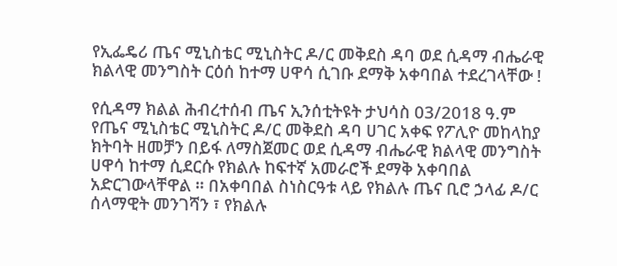የኢፌዴሪ ጤና ሚኒስቴር ሚኒስትር ዶ/ር መቅደስ ዳባ ወደ ሲዳማ ብሔራዊ ክልላዊ መንግስት ርዕሰ ከተማ ሀዋሳ ሲገቡ ደማቅ አቀባበል ተደረገላቸው !

የሲዳማ ክልል ሕብረተሰብ ጤና ኢንሰቲትዩት ታህሳስ 03/2018 ዓ.ም የጤና ሚኒስቴር ሚኒስትር ዶ/ር መቅደስ ዳባ ሀገር አቀፍ የፖሊዮ መከላከያ ክትባት ዘመቻን በይፋ ለማስጀመር ወደ ሲዳማ ብሔራዊ ክልላዊ መንግስት ሀዋሳ ከተማ ሲደርሱ የክልሉ ከፍተኛ አመራሮች ደማቅ አቀባበል አድርገውላቸዋል ። በአቀባበል ስነስርዓቱ ላይ የክልሉ ጤና ቢሮ ኃላፊ ዶ/ር ሰላማዊት መንገሻን ፣ የክልሉ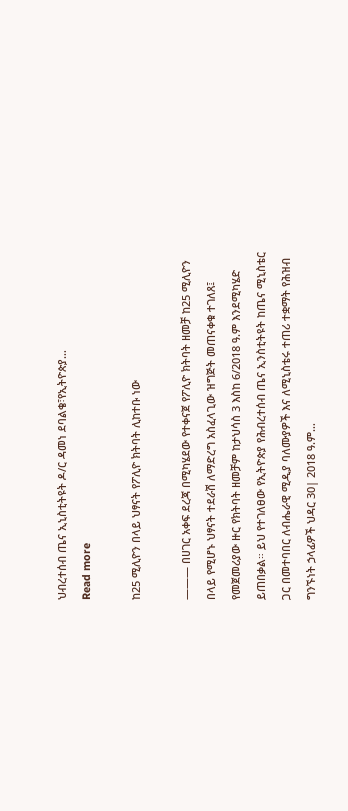ህብረተሰብ ጤና ኢኒስቲትዩት ዶ/ር ዳመነ ደባልቄ፣የኢትዮጵያ…
Read more

ከ25 ሚሊዮን በላይ ህፃናት የፖሊዮ ክትባት ሊከተቡ ነው

——— በሀገር አቀፍ ደረጃ በሚካሄደው የተቀናጀ የፖሊዮ ክትባት ዘመቻ ከ25 ሚሊዮን በላይ የሚሆኑ ህፃናት ተደራሽ ለማድረግ አስፈላጊው ዝግጅት መጠናቀቁ ተገለጸ፤ የመጀመሪያው ዙር የክትባት ዘመቻም ከታህሳስ 3 እስከ 6/2018 ዓ.ም እንደሚካሄድ ይጠበቃል። ይህ የተገለፀው የኢትዮጵያ የሕብረተሰብ ጤና ኢንስቲትዩት ከጤና ሚኒስቴር ጋር በመተባበር ለብሔራዊ ሚዲያ ባለሙያዎች እና ለሚኒስቴሩ ተጠሪ ተቋማት የሕዝብ ግንኙነት ኃላፊዎች ህዳር 30| 2018 ዓ.ም…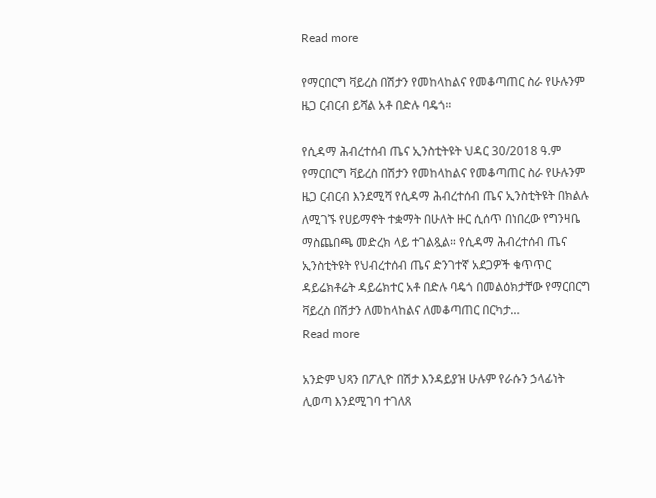Read more

የማርበርግ ቫይረስ በሽታን የመከላከልና የመቆጣጠር ስራ የሁሉንም ዜጋ ርብርብ ይሻል አቶ በድሉ ባዴጎ።

የሲዳማ ሕብረተሰብ ጤና ኢንስቲትዩት ህዳር 30/2018 ዓ.ም የማርበርግ ቫይረስ በሽታን የመከላከልና የመቆጣጠር ስራ የሁሉንም ዜጋ ርብርብ እንደሚሻ የሲዳማ ሕብረተሰብ ጤና ኢንስቲትዩት በክልሉ ለሚገኙ የሀይማኖት ተቋማት በሁለት ዙር ሲሰጥ በነበረው የግንዛቤ ማስጨበጫ መድረክ ላይ ተገልጿል። የሲዳማ ሕብረተሰብ ጤና ኢንስቲትዩት የህብረተሰብ ጤና ድንገተኛ አደጋዎች ቁጥጥር ዳይሬክቶሬት ዳይሬክተር አቶ በድሉ ባዴጎ በመልዕክታቸው የማርበርግ ቫይረስ በሽታን ለመከላከልና ለመቆጣጠር በርካታ…
Read more

አንድም ህጻን በፖሊዮ በሽታ እንዳይያዝ ሁሉም የራሱን ኃላፊነት ሊወጣ እንደሚገባ ተገለጸ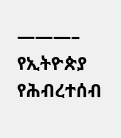———– የኢትዮጵያ የሕብረተሰብ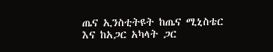ጤና ኢንስቲትዩት ከጤና ሚኒስቴር እና ከአጋር አካላት ጋር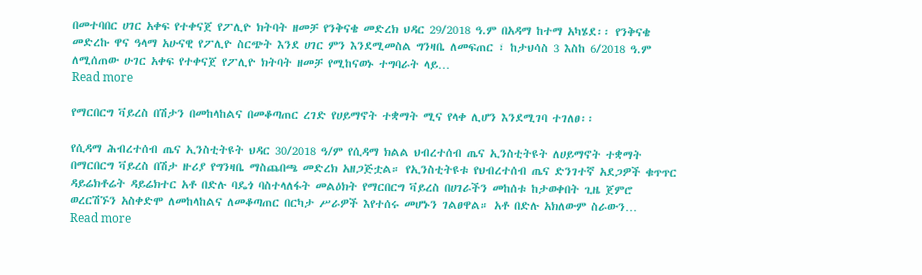በመተባበር ሀገር አቀፍ የተቀናጀ የፖሊዮ ክትባት ዘመቻ የንቅናቄ መድረክ ህዳር 29/2018 ዓ.ም በአዳማ ከተማ አካሄደ፡፡ የንቅናቄ መድረኩ ዋና ዓላማ አሁናዊ የፖሊዮ ስርጭት እንደ ሀገር ምን እንደሚመስል ግንዛቤ ለመፍጠር ፣ ከታህሳስ 3 እስከ 6/2018 ዓ.ም ለሚሰጠው ሁገር አቀፍ የተቀናጀ የፖሊዮ ክትባት ዘመቻ የሚከናወኑ ተግባራት ላይ…
Read more

የማርበርግ ቫይረስ በሽታን በመከላከልና በመቆጣጠር ረገድ የሀይማኖት ተቋማት ሚና የላቀ ሊሆን እንደሚገባ ተገለፀ፡፡

የሲዳማ ሕብረተሰብ ጤና ኢንስቲትዩት ህዳር 30/2018 ዓ/ም የሲዳማ ክልል ህብረተሰብ ጤና ኢንስቲትዩት ለሀይማኖት ተቋማት በማርበርግ ቫይረስ በሽታ ዙሪያ የግንዛቤ ማስጨበጫ መድረክ አዘጋጅቷል። የኢንስቲትዩቱ የህብረተሰብ ጤና ድንገተኛ አደጋዎች ቁጥጥር ዳይሬክቶሬት ዳይሬክተር አቶ በድሉ ባዴጎ ባስተላለፋት መልዕክት የማርበርግ ቫይረስ በሀገራችን መከሰቱ ከታወቀበት ጊዜ ጀምሮ ወረርሽኙን አስቀድሞ ለመከላከልና ለመቆጣጠር በርካታ ሥራዎች እየተሰሩ መሆኑን ገልፀዋል። አቶ በድሉ አክለውም ስራውን…
Read more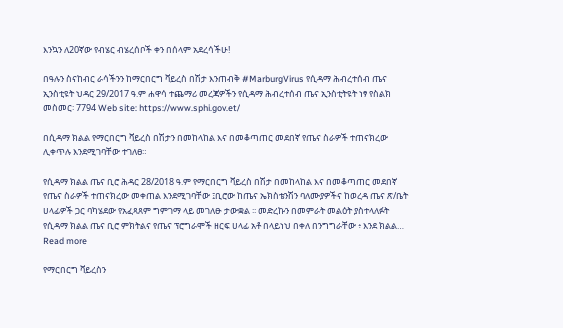እንኳን ለ20ኛው የብሄር ብሄረሰቦች ቀን በሰላም አደረሳችሁ!

በዓሉን ስናከብር ራሳችንን ከማርበርግ ቫይረስ በሽታ እንጠብቅ #MarburgVirus የሲዳማ ሕብረተሰብ ጤና ኢንስቲዩት ህዳር 29/2017 ዓ.ም ሐዋሳ ተጨማሪ መረጃዎችን የሲዳማ ሕብረተሰብ ጤና ኢንስቲትዩት ነፃ የስልክ መስመር፡ 7794 Web site: https://www.sphi.gov.et/

በሲዳማ ክልል የማርበርግ ቫይረስ በሽታን በመከላከል እና በመቆጣጠር መደበኛ የጤና ስራዎች ተጠናክረው ሊቀጥሉ እንደሚገባቸው ተገለፀ።

የሲዳማ ክልል ጤና ቢሮ ሕዳር 28/2018 ዓ.ም የማርበርግ ቫይረስ በሽታ በመከላከል እና በመቆጣጠር መደበኛ የጤና ስራዎች ተጠናክረው መቀጠል እንደሚገባቸው ፤ቢሮው ከጤና ኤክስቴንሽን ባለሙያዎችና ከወረዳ ጤና ጽ/ቤት ሀላፊዎች ጋር ባካሄደው የአፈጻጸም ግምገማ ላይ መገለፁ ታውቋል ፡፡ መድረኩን በመምራት መልዕት ያስተላለፉት የሲዳማ ክልል ጤና ቢሮ ምክትልና የጤና ፕሮግራሞች ዘርፍ ሀላፊ አቶ በላይነህ በቀለ በንግግራቸው ፥ እንደ ክልል…
Read more

የማርበርግ ቫይረስን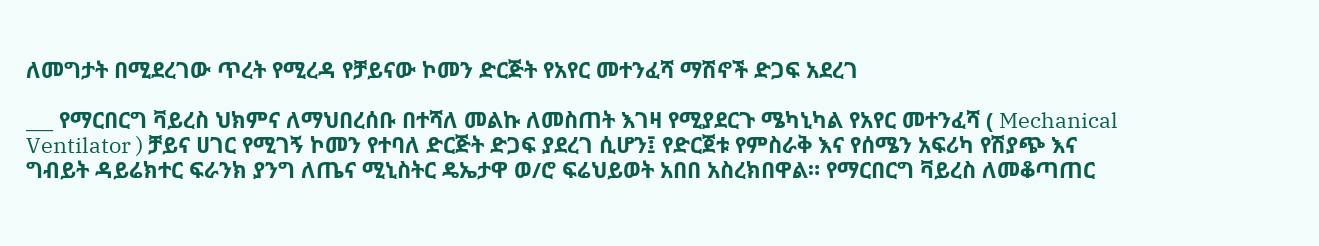ለመግታት በሚደረገው ጥረት የሚረዳ የቻይናው ኮመን ድርጅት የአየር መተንፈሻ ማሽኖች ድጋፍ አደረገ

___ የማርበርግ ቫይረስ ህክምና ለማህበረሰቡ በተሻለ መልኩ ለመስጠት እገዛ የሚያደርጉ ሜካኒካል የአየር መተንፈሻ ( Mechanical Ventilator ) ቻይና ሀገር የሚገኝ ኮመን የተባለ ድርጅት ድጋፍ ያደረገ ሲሆን፤ የድርጀቱ የምስራቅ እና የሰሜን አፍሪካ የሽያጭ እና ግብይት ዳይሬክተር ፍራንክ ያንግ ለጤና ሚኒስትር ዴኤታዋ ወ/ሮ ፍሬህይወት አበበ አስረክበዋል። የማርበርግ ቫይረስ ለመቆጣጠር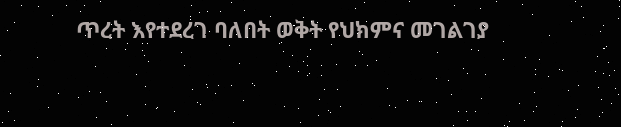ጥረት እየተደረገ ባለበት ወቅት የህክምና መገልገያ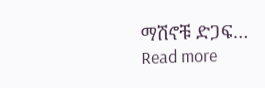ማሽኖቹ ድጋፍ…
Read more